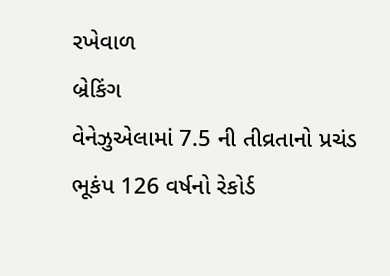રખેવાળ
બ્રેકિંગ
વેનેઝુએલામાં 7.5 ની તીવ્રતાનો પ્રચંડ ભૂકંપ 126 વર્ષનો રેકોર્ડ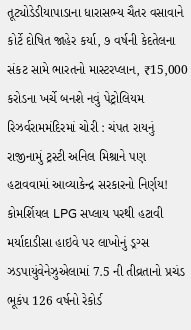તૂટ્યોડેડીયાપાડાના ધારાસભ્ય ચૈતર વસાવાને કોર્ટે દોષિત જાહેર કર્યા, ૭ વર્ષની કેદતેલના સંકટ સામે ભારતનો માસ્ટરપ્લાન, ₹15,000 કરોડના ખર્ચે બનશે નવું પેટ્રોલિયમ રિઝર્વરામમંદિરમાં ચોરી : ચંપત રાયનું રાજીનામું ટ્રસ્ટી અનિલ મિશ્રાને પણ હટાવવામાં આવ્યાકેન્દ્ર સરકારનો નિર્ણય! કોમર્શિયલ LPG સપ્લાય પરથી હટાવી મર્યાદાડીસા હાઇવે પર લાખોનું ડ્રગ્સ ઝડપાયુંવેનેઝુએલામાં 7.5 ની તીવ્રતાનો પ્રચંડ ભૂકંપ 126 વર્ષનો રેકોર્ડ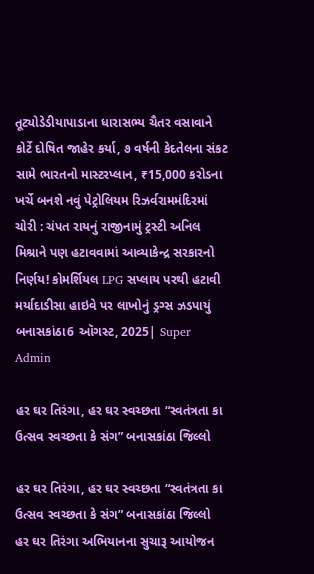તૂટ્યોડેડીયાપાડાના ધારાસભ્ય ચૈતર વસાવાને કોર્ટે દોષિત જાહેર કર્યા, ૭ વર્ષની કેદતેલના સંકટ સામે ભારતનો માસ્ટરપ્લાન, ₹15,000 કરોડના ખર્ચે બનશે નવું પેટ્રોલિયમ રિઝર્વરામમંદિરમાં ચોરી : ચંપત રાયનું રાજીનામું ટ્રસ્ટી અનિલ મિશ્રાને પણ હટાવવામાં આવ્યાકેન્દ્ર સરકારનો નિર્ણય! કોમર્શિયલ LPG સપ્લાય પરથી હટાવી મર્યાદાડીસા હાઇવે પર લાખોનું ડ્રગ્સ ઝડપાયું
બનાસકાંઠા6 ઑગસ્ટ, 2025| Super Admin

હર ઘર તિરંગા, હર ઘર સ્વચ્છતા “સ્વતંત્રતા કા ઉત્સવ સ્વચ્છતા કે સંગ” બનાસકાંઠા જિલ્લો

હર ઘર તિરંગા, હર ઘર સ્વચ્છતા “સ્વતંત્રતા કા ઉત્સવ સ્વચ્છતા કે સંગ” બનાસકાંઠા જિલ્લો
હર ઘર તિરંગા અભિયાનના સુચારૂ આયોજન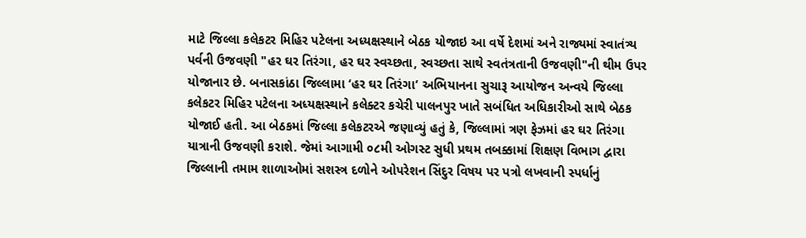માટે જિલ્લા કલેકટર મિહિર પટેલના અધ્યક્ષસ્થાને બેઠક યોજાઇ આ વર્ષે દેશમાં અને રાજ્યમાં સ્વાતંત્ર્ય પર્વની ઉજવણી "હર ઘર તિરંગા, હર ઘર સ્વચ્છતા, સ્વચ્છતા સાથે સ્વતંત્રતાની ઉજવણી"ની થીમ ઉપર યોજાનાર છે. બનાસકાંઠા જિલ્લામા ‘હર ઘર તિરંગા’ અભિયાનના સુચારૂ આયોજન અન્વયે જિલ્લા કલેકટર મિહિર પટેલના અધ્યક્ષસ્થાને કલેક્ટર કચેરી પાલનપુર ખાતે સબંધિત અધિકારીઓ સાથે બેઠક યોજાઈ હતી. આ બેઠકમાં જિલ્લા કલેકટરએ જણાવ્યું હતું કે, જિલ્લામાં ત્રણ ફેઝમાં હર ઘર તિરંગા યાત્રાની ઉજવણી કરાશે. જેમાં આગામી ૦૮મી ઓગસ્ટ સુધી પ્રથમ તબક્કામાં શિક્ષણ વિભાગ દ્વારા જિલ્લાની તમામ શાળાઓમાં સશસ્ત્ર દળોને ઓપરેશન સિંદુર વિષય પર પત્રો લખવાની સ્પર્ધાનું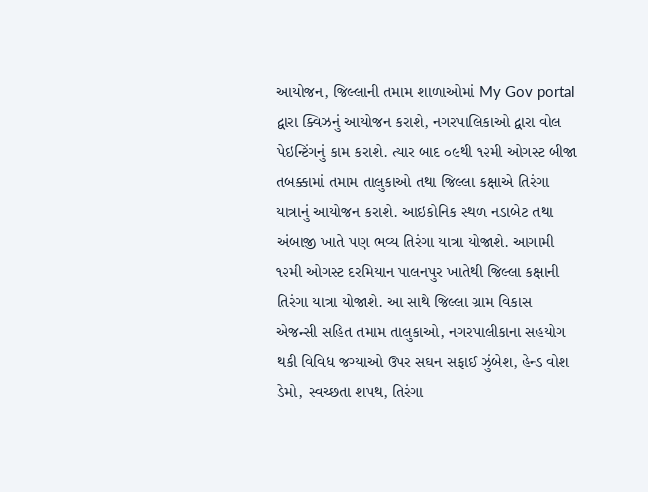આયોજન, જિલ્લાની તમામ શાળાઓમાં My Gov portal દ્વારા ક્વિઝનું આયોજન કરાશે, નગરપાલિકાઓ દ્વારા વોલ પેઇન્ટિંગનું કામ કરાશે. ત્યાર બાદ ૦૯થી ૧૨મી ઓગસ્ટ બીજા તબક્કામાં તમામ તાલુકાઓ તથા જિલ્લા કક્ષાએ તિરંગા યાત્રાનું આયોજન કરાશે. આઇકોનિક સ્થળ નડાબેટ તથા અંબાજી ખાતે પણ ભવ્ય તિરંગા યાત્રા યોજાશે. આગામી ૧૨મી ઓગસ્ટ દરમિયાન પાલનપુર ખાતેથી જિલ્લા કક્ષાની તિરંગા યાત્રા યોજાશે. આ સાથે જિલ્લા ગ્રામ વિકાસ એજન્સી સહિત તમામ તાલુકાઓ, નગરપાલીકાના સહયોગ થકી વિવિધ જગ્યાઓ ઉપર સઘન સફાઈ ઝુંબેશ, હેન્ડ વોશ ડેમો, સ્વચ્છતા શપથ, તિરંગા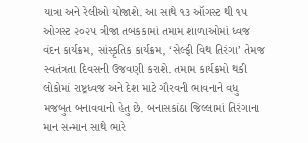યાત્રા અને રેલીઓ યોજાશે. આ સાથે ૧૩ ઑગસ્ટ થી ૧૫ ઓગસ્ટ ૨૦૨૫ ત્રીજા તબકકામાં તમામ શાળાઓમાં ધ્વજ વંદન કાર્યક્રમ, સાંસ્કૃતિક કાર્યક્રમ, ‘સેલ્ફી વિથ તિરંગા’ તેમજ સ્વતંત્રતા દિવસની ઉજવણી કરાશે. તમામ કાર્યક્રમો થકી લોકોમાં રાષ્ટ્રધ્વજ અને દેશ માટે ગૌરવની ભાવનાને વધુ મજબુત બનાવવાનો હેતુ છે. બનાસકાંઠા જિલ્લામાં તિરંગાના માન સન્માન સાથે ભારે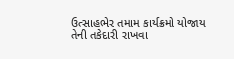ઉત્સાહભેર તમામ કાર્યક્રમો યોજાય તેની તકેદારી રાખવા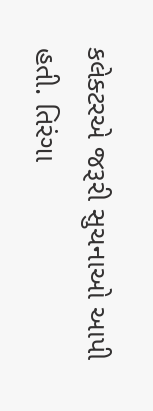કલેક્ટરએ જરૂરી સુચનાઓ આપી હતી. તિરંગા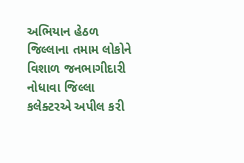અભિયાન હેઠળ જિલ્લાના તમામ લોકોને વિશાળ જનભાગીદારી નોધાવા જિલ્લા કલેક્ટરએ અપીલ કરી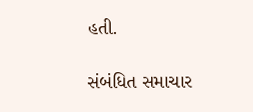હતી.

સંબંધિત સમાચાર